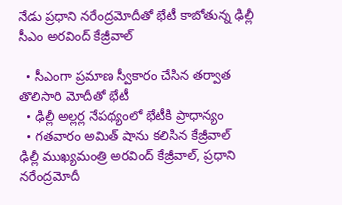నేడు ప్రధాని నరేంద్రమోదీతో భేటీ కాబోతున్న ఢిల్లీ సీఎం అరవింద్ కేజ్రీవాల్

  • సీఎంగా ప్రమాణ స్వీకారం చేసిన తర్వాత తొలిసారి మోదీతో భేటీ
  • ఢిల్లీ అల్లర్ల నేపథ్యంలో భేటీకి ప్రాధాన్యం
  • గతవారం అమిత్ షాను కలిసిన కేజ్రీవాల్
ఢిల్లీ ముఖ్యమంత్రి అరవింద్ కేజ్రీవాల్, ప్రధాని నరేంద్రమోదీ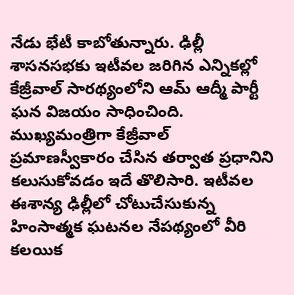నేడు భేటీ కాబోతున్నారు. ఢిల్లీ శాసనసభకు ఇటీవల జరిగిన ఎన్నికల్లో కేజ్రీవాల్ సారథ్యంలోని ఆమ్‌ ఆద్మీ పార్టీ ఘన విజయం సాధించింది. ముఖ్యమంత్రిగా కేజ్రీవాల్ ప్రమాణస్వీకారం చేసిన తర్వాత ప్రధానిని కలుసుకోవడం ఇదే తొలిసారి. ఇటీవల ఈశాన్య ఢిల్లీలో చోటుచేసుకున్న హింసాత్మక ఘటనల నేపథ్యంలో వీరి కలయిక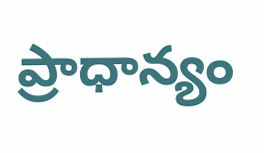ప్రాధాన్యం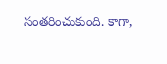సంతరించుకుంది. కాగా,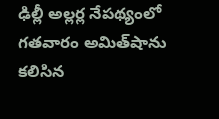ఢిల్లీ అల్లర్ల నేపథ్యంలో గతవారం అమిత్‌షాను కలిసిన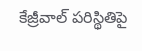కేజ్రీవాల్ పరిస్థితిపై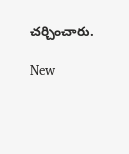చర్చించారు.

New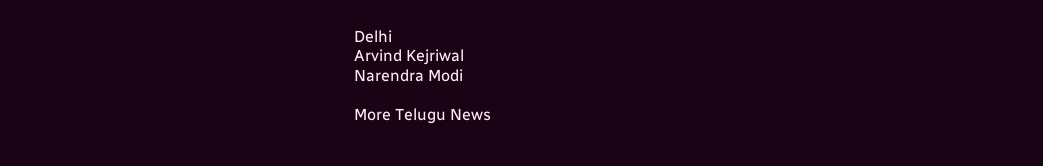Delhi
Arvind Kejriwal
Narendra Modi

More Telugu News